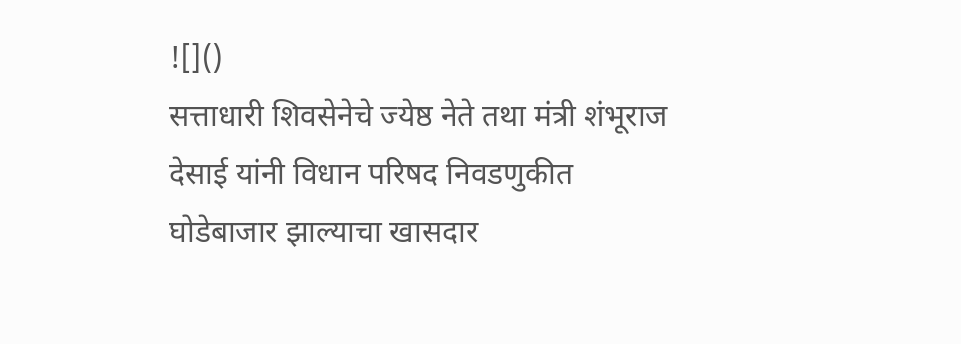![]()
सत्ताधारी शिवसेनेचे ज्येष्ठ नेते तथा मंत्री शंभूराज देसाई यांनी विधान परिषद निवडणुकीत घोडेबाजार झाल्याचा खासदार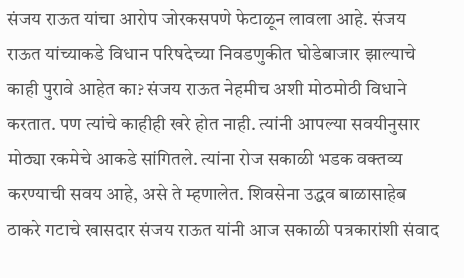संजय राऊत यांचा आरोप जोरकसपणे फेटाळून लावला आहे. संजय राऊत यांच्याकडे विधान परिषदेच्या निवडणुकीत घोडेबाजार झाल्याचे काही पुरावे आहेत का? संजय राऊत नेहमीच अशी मोठमोठी विधाने करतात. पण त्यांचे काहीही खरे होत नाही. त्यांनी आपल्या सवयीनुसार मोठ्या रकमेचे आकडे सांगितले. त्यांना रोज सकाळी भडक वक्तव्य करण्याची सवय आहे, असे ते म्हणालेत. शिवसेना उद्धव बाळासाहेब ठाकरे गटाचे खासदार संजय राऊत यांनी आज सकाळी पत्रकारांशी संवाद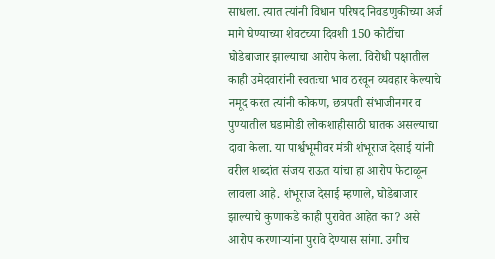साधला. त्यात त्यांनी विधान परिषद निवडणुकीच्या अर्ज मागे घेण्याच्या शेवटच्या दिवशी 150 कोटींचा घोडेबाजार झाल्याचा आरोप केला. विरोधी पक्षातील काही उमेदवारांनी स्वतःचा भाव ठरवून व्यवहार केल्याचे नमूद करत त्यांनी कोकण, छत्रपती संभाजीनगर व पुण्यातील घडामोडी लोकशाहीसाठी घातक असल्याचा दावा केला. या पार्श्वभूमीवर मंत्री शंभूराज देसाई यांनी वरील शब्दांत संजय राऊत यांचा हा आरोप फेटाळून लावला आहे. शंभूराज देसाई म्हणाले, घोडेबाजार झाल्याचे कुणाकडे काही पुरावेत आहेत का? असे आरोप करणाऱ्यांना पुरावे देण्यास सांगा. उगीच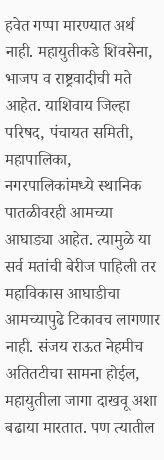हवेत गप्पा मारण्यात अर्थ नाही. महायुतीकडे शिवसेना, भाजप व राष्ट्रवादीची मते आहेत. याशिवाय जिल्हा परिषद, पंचायत समिती, महापालिका, नगरपालिकांमध्ये स्थानिक पातळीवरही आमच्या आघाड्या आहेत. त्यामुळे या सर्व मतांची बेरीज पाहिली तर महाविकास आघाडीचा आमच्यापुढे टिकावच लागणार नाही. संजय राऊत नेहमीच अतितटीचा सामना होईल, महायुतीला जागा दाखवू अशा बढाया मारतात. पण त्यातील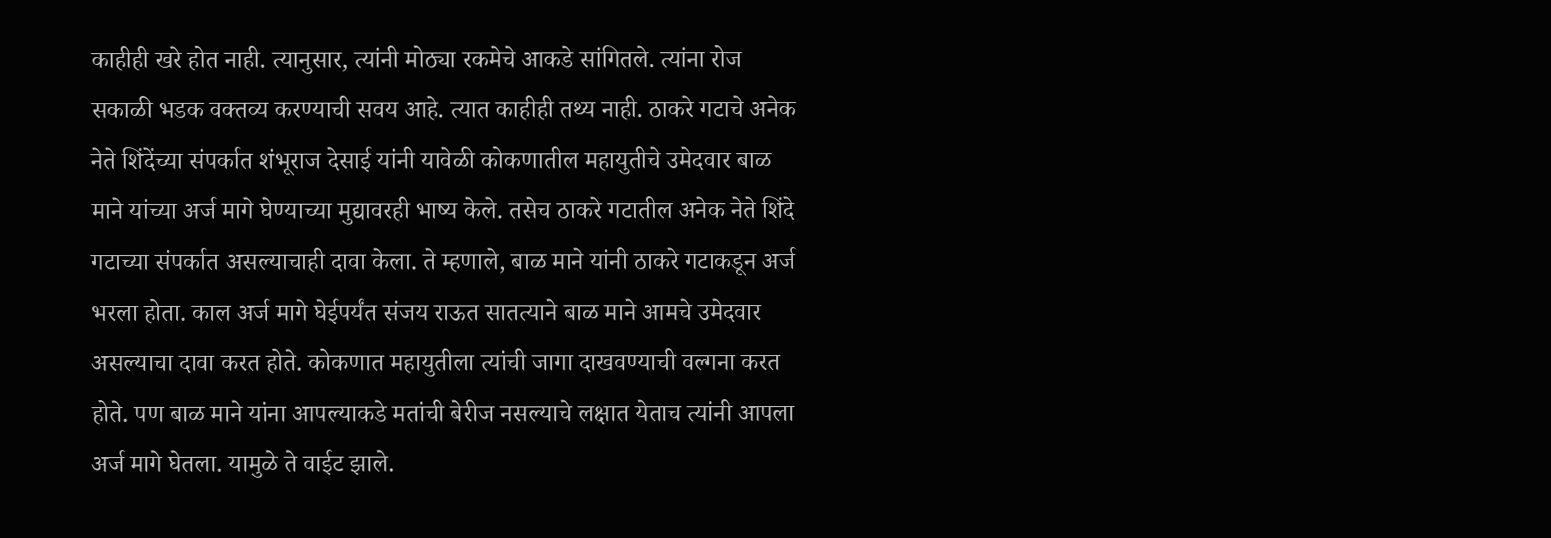काहीही खरे होत नाही. त्यानुसार, त्यांनी मोठ्या रकमेचे आकडे सांगितले. त्यांना रोज सकाळी भडक वक्तव्य करण्याची सवय आहे. त्यात काहीही तथ्य नाही. ठाकरे गटाचे अनेक नेते शिंदेंच्या संपर्कात शंभूराज देसाई यांनी यावेळी कोकणातील महायुतीचे उमेदवार बाळ माने यांच्या अर्ज मागे घेण्याच्या मुद्यावरही भाष्य केले. तसेच ठाकरे गटातील अनेक नेते शिंदे गटाच्या संपर्कात असल्याचाही दावा केला. ते म्हणाले, बाळ माने यांनी ठाकरे गटाकडून अर्ज भरला होता. काल अर्ज मागे घेईपर्यंत संजय राऊत सातत्याने बाळ माने आमचे उमेदवार असल्याचा दावा करत होते. कोकणात महायुतीला त्यांची जागा दाखवण्याची वल्गना करत होते. पण बाळ माने यांना आपल्याकडे मतांची बेरीज नसल्याचे लक्षात येताच त्यांनी आपला अर्ज मागे घेतला. यामुळे ते वाईट झाले.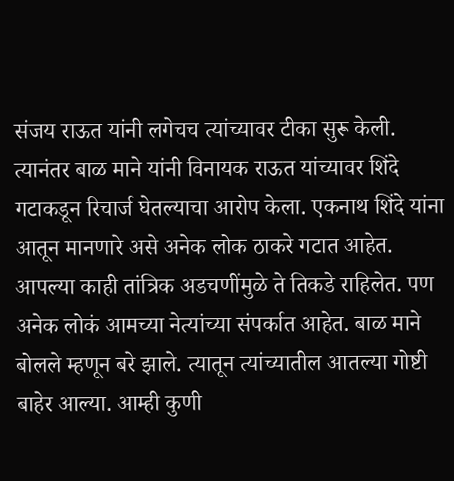संजय राऊत यांनी लगेचच त्यांच्यावर टीका सुरू केली. त्यानंतर बाळ माने यांनी विनायक राऊत यांच्यावर शिंदे गटाकडून रिचार्ज घेतल्याचा आरोप केला. एकनाथ शिंदे यांना आतून मानणारे असे अनेक लोक ठाकरे गटात आहेत. आपल्या काही तांत्रिक अडचणींमुळे ते तिकडे राहिलेत. पण अनेक लोकं आमच्या नेत्यांच्या संपर्कात आहेत. बाळ माने बोलले म्हणून बरे झाले. त्यातून त्यांच्यातील आतल्या गोष्टी बाहेर आल्या. आम्ही कुणी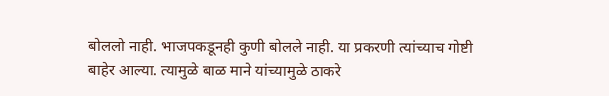बोललो नाही. भाजपकडूनही कुणी बोलले नाही. या प्रकरणी त्यांच्याच गोष्टी बाहेर आल्या. त्यामुळे बाळ माने यांच्यामुळे ठाकरे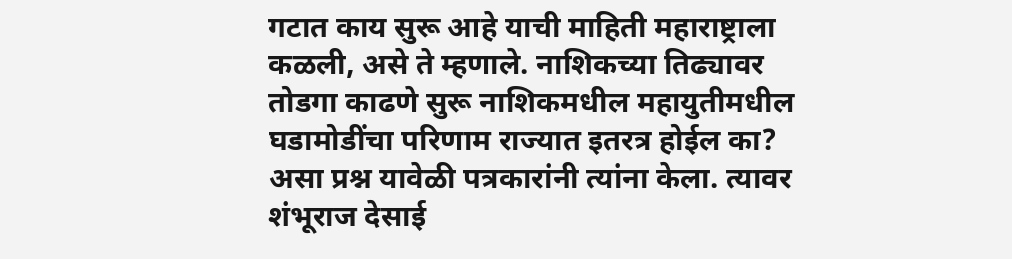गटात काय सुरू आहे याची माहिती महाराष्ट्राला कळली, असे ते म्हणाले. नाशिकच्या तिढ्यावर तोडगा काढणे सुरू नाशिकमधील महायुतीमधील घडामोडींचा परिणाम राज्यात इतरत्र होईल का? असा प्रश्न यावेळी पत्रकारांनी त्यांना केला. त्यावर शंभूराज देसाई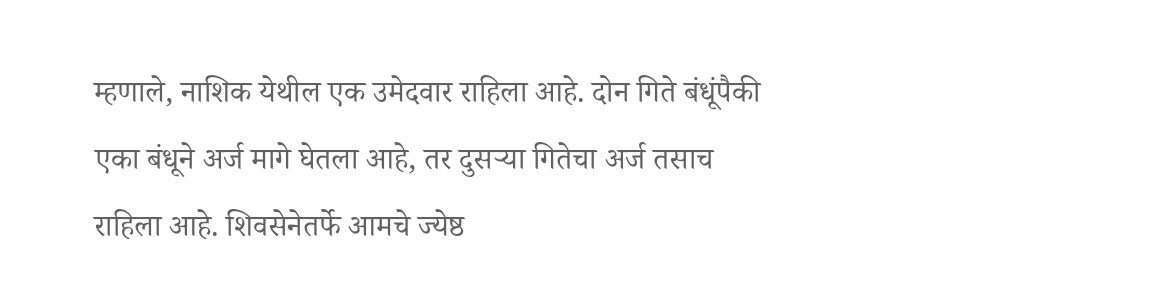म्हणाले, नाशिक येथील एक उमेदवार राहिला आहे. दोन गिते बंधूंपैकी एका बंधूने अर्ज मागे घेतला आहे, तर दुसऱ्या गितेचा अर्ज तसाच राहिला आहे. शिवसेनेतर्फे आमचे ज्येष्ठ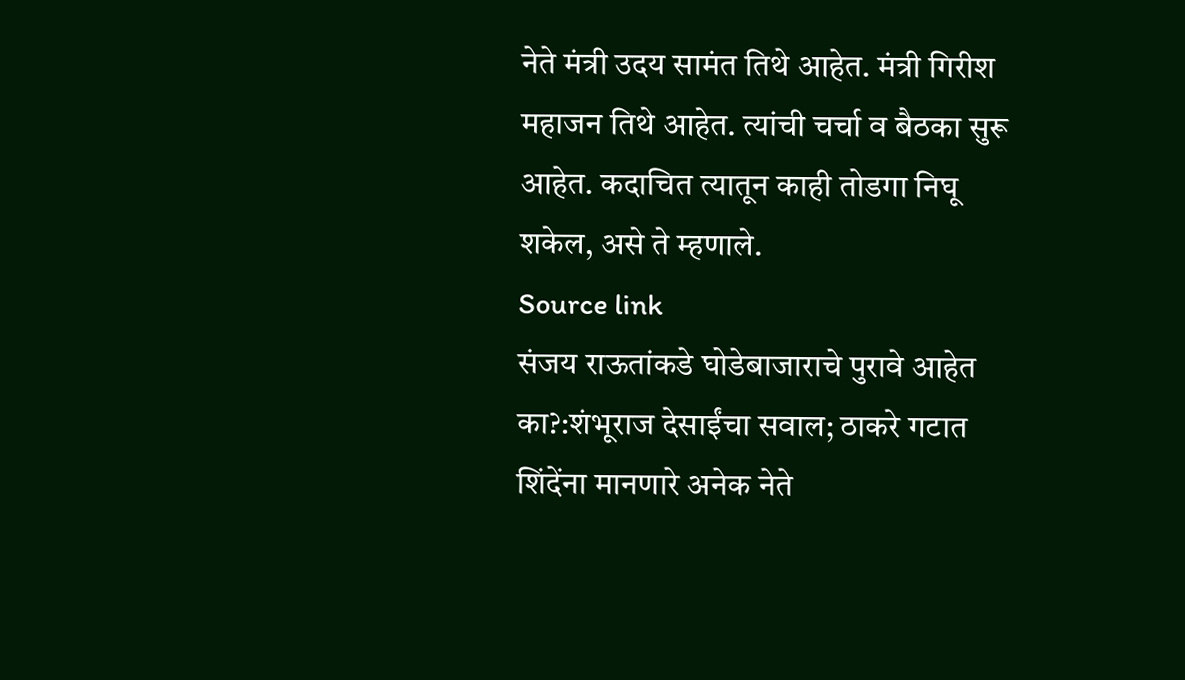नेते मंत्री उदय सामंत तिथे आहेत. मंत्री गिरीश महाजन तिथे आहेत. त्यांची चर्चा व बैठका सुरू आहेत. कदाचित त्यातून काही तोडगा निघू शकेल, असे ते म्हणाले.
Source link
संजय राऊतांकडे घोडेबाजाराचे पुरावे आहेत का?:शंभूराज देसाईंचा सवाल; ठाकरे गटात शिंदेंना मानणारे अनेक नेते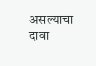असल्याचा दावा